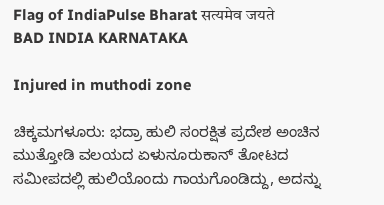Flag of IndiaPulse Bharat सत्यमेव जयते
BAD INDIA KARNATAKA

Injured in muthodi zone

ಚಿಕ್ಕಮಗಳೂರು: ಭದ್ರಾ ಹುಲಿ ಸಂರಕ್ಷಿತ ಪ್ರದೇಶ ಅಂಚಿನ ಮುತ್ತೋಡಿ ವಲಯದ ಏಳುನೂರುಕಾನ್ ತೋಟದ ಸಮೀಪದಲ್ಲಿ ಹುಲಿಯೊಂದು ಗಾಯಗೊಂಡಿದ್ದು, ಅದನ್ನು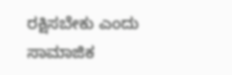ರಕ್ಷಿಸಬೇಕು ಎಂದು ಸಾಮಾಜಿಕ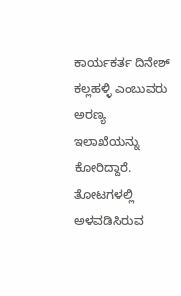ಕಾರ್ಯಕರ್ತ ದಿನೇಶ್ ಕಲ್ಲಹಳ್ಳಿ ಎಂಬುವರು ಅರಣ್ಯ ಇಲಾಖೆಯನ್ನು ಕೋರಿದ್ದಾರೆ. ತೋಟಗಳಲ್ಲಿ ಅಳವಡಿಸಿರುವ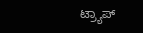ಟ್ರ್ಯಾಪ್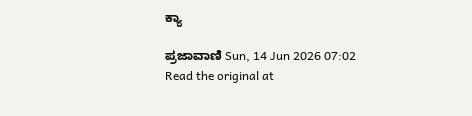ಕ್ಯಾ

ಪ್ರಜಾವಾಣಿ Sun, 14 Jun 2026 07:02
Read the original at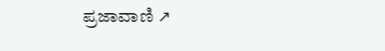ಪ್ರಜಾವಾಣಿ ↗